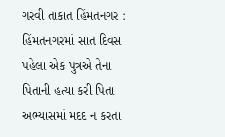ગરવી તાકાત હિંમતનગર : હિંમતનગરમાં સાત દિવસ પહેલા એક પુત્રએ તેના પિતાની હત્યા કરી પિતા અભ્યાસમાં મદદ ન કરતા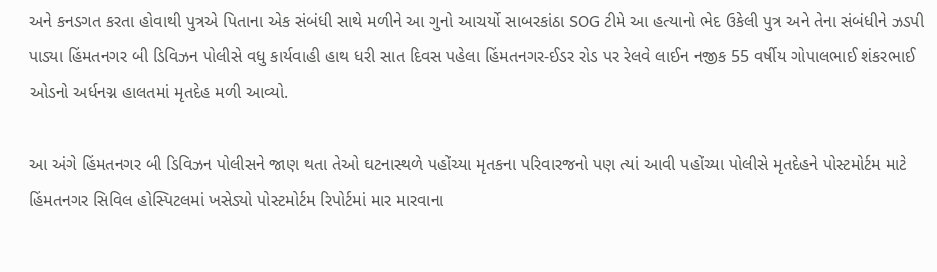અને કનડગત કરતા હોવાથી પુત્રએ પિતાના એક સંબંધી સાથે મળીને આ ગુનો આચર્યો સાબરકાંઠા SOG ટીમે આ હત્યાનો ભેદ ઉકેલી પુત્ર અને તેના સંબંધીને ઝડપી પાડ્યા હિંમતનગર બી ડિવિઝન પોલીસે વધુ કાર્યવાહી હાથ ધરી સાત દિવસ પહેલા હિંમતનગર-ઈડર રોડ પર રેલવે લાઈન નજીક 55 વર્ષીય ગોપાલભાઈ શંકરભાઈ ઓડનો અર્ધનગ્ન હાલતમાં મૃતદેહ મળી આવ્યો.

આ અંગે હિંમતનગર બી ડિવિઝન પોલીસને જાણ થતા તેઓ ઘટનાસ્થળે પહોંચ્યા મૃતકના પરિવારજનો પણ ત્યાં આવી પહોંચ્યા પોલીસે મૃતદેહને પોસ્ટમોર્ટમ માટે હિંમતનગર સિવિલ હોસ્પિટલમાં ખસેડ્યો પોસ્ટમોર્ટમ રિપોર્ટમાં માર મારવાના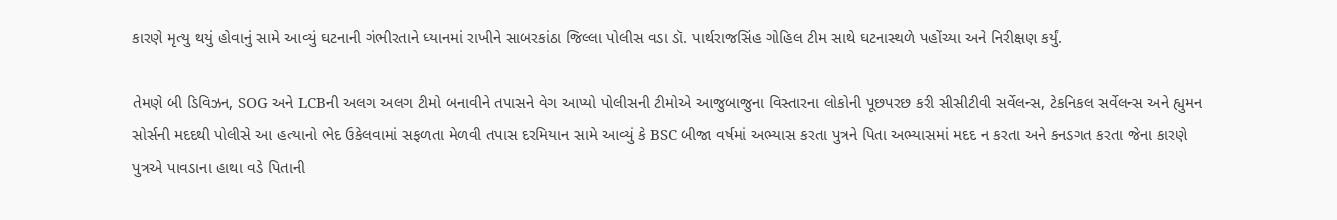કારણે મૃત્યુ થયું હોવાનું સામે આવ્યું ઘટનાની ગંભીરતાને ધ્યાનમાં રાખીને સાબરકાંઠા જિલ્લા પોલીસ વડા ડૉ. પાર્થરાજસિંહ ગોહિલ ટીમ સાથે ઘટનાસ્થળે પહોંચ્યા અને નિરીક્ષણ કર્યું.

તેમણે બી ડિવિઝન, SOG અને LCBની અલગ અલગ ટીમો બનાવીને તપાસને વેગ આપ્યો પોલીસની ટીમોએ આજુબાજુના વિસ્તારના લોકોની પૂછપરછ કરી સીસીટીવી સર્વેલન્સ, ટેકનિકલ સર્વેલન્સ અને હ્યુમન સોર્સની મદદથી પોલીસે આ હત્યાનો ભેદ ઉકેલવામાં સફળતા મેળવી તપાસ દરમિયાન સામે આવ્યું કે BSC બીજા વર્ષમાં અભ્યાસ કરતા પુત્રને પિતા અભ્યાસમાં મદદ ન કરતા અને કનડગત કરતા જેના કારણે પુત્રએ પાવડાના હાથા વડે પિતાની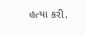હત્યા કરી.